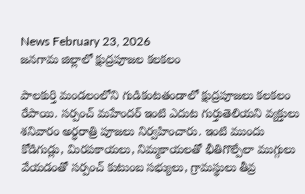News February 23, 2026
జనగామ జిల్లాలో క్షుద్రపూజల కలకలం

పాలకుర్తి మండలంలోని గుడికంటతండాలో క్షుద్రపూజలు కలకలం రేపాయి. సర్పంచ్ మహేందర్ ఇంటి ఎదుట గుర్తుతెలియని వ్యక్తులు శనివారం అర్ధరాత్రి పూజలు నిర్వహించారు. ఇంటి ముందు కోడిగుడ్లు, మిరపకాయలు, నిమ్మకాయలతో భీతిగొల్పేలా ముగ్గులు వేయడంతో సర్పంచ్ కుటుంబ సభ్యులు, గ్రామస్థులు తీవ్ర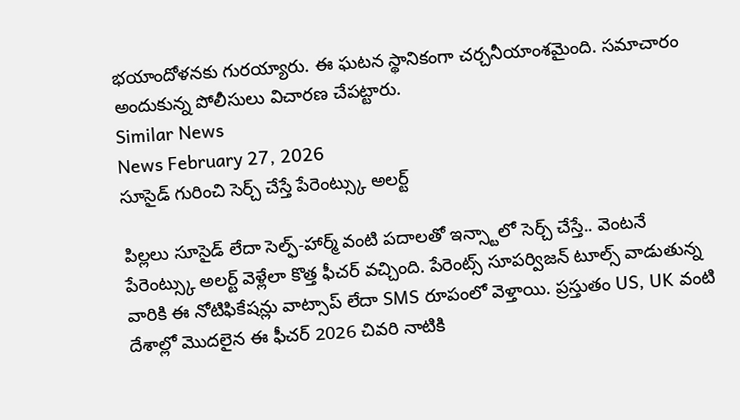భయాందోళనకు గురయ్యారు. ఈ ఘటన స్థానికంగా చర్చనీయాంశమైంది. సమాచారం అందుకున్న పోలీసులు విచారణ చేపట్టారు.
Similar News
News February 27, 2026
సూసైడ్ గురించి సెర్చ్ చేస్తే పేరెంట్స్కు అలర్ట్

పిల్లలు సూసైడ్ లేదా సెల్ఫ్-హార్మ్ వంటి పదాలతో ఇన్స్టాలో సెర్చ్ చేస్తే.. వెంటనే పేరెంట్స్కు అలర్ట్ వెళ్లేలా కొత్త ఫీచర్ వచ్చింది. పేరెంట్స్ సూపర్విజన్ టూల్స్ వాడుతున్న వారికి ఈ నోటిఫికేషన్లు వాట్సాప్ లేదా SMS రూపంలో వెళ్తాయి. ప్రస్తుతం US, UK వంటి దేశాల్లో మొదలైన ఈ ఫీచర్ 2026 చివరి నాటికి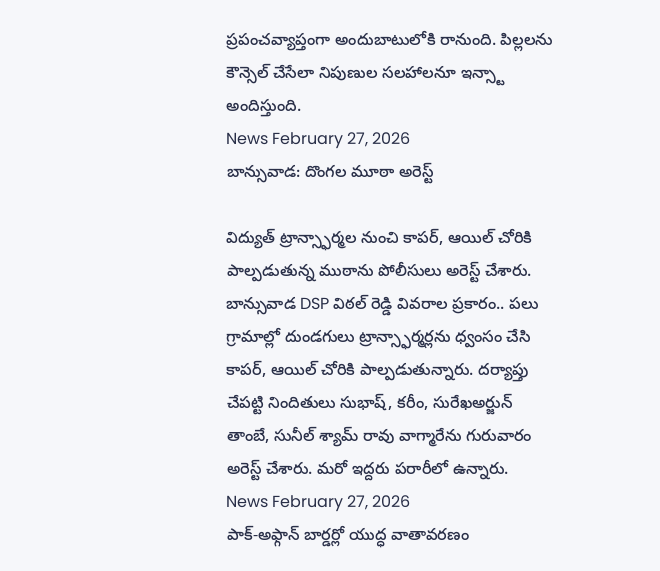ప్రపంచవ్యాప్తంగా అందుబాటులోకి రానుంది. పిల్లలను కౌన్సెల్ చేసేలా నిపుణుల సలహాలనూ ఇన్స్టా అందిస్తుంది.
News February 27, 2026
బాన్సువాడ: దొంగల మూఠా అరెస్ట్

విద్యుత్ ట్రాన్స్ఫార్మల నుంచి కాపర్, ఆయిల్ చోరికి పాల్పడుతున్న ముఠాను పోలీసులు అరెస్ట్ చేశారు. బాన్సువాడ DSP విఠల్ రెడ్డి వివరాల ప్రకారం.. పలు గ్రామాల్లో దుండగులు ట్రాన్స్ఫార్మర్లను ధ్వంసం చేసి కాపర్, ఆయిల్ చోరికి పాల్పడుతున్నారు. దర్యాప్తు చేపట్టి నిందితులు సుభాష్, కరీం, సురేఖఅర్జున్ తాంబే, సునీల్ శ్యామ్ రావు వాగ్మారేను గురువారం అరెస్ట్ చేశారు. మరో ఇద్దరు పరారీలో ఉన్నారు.
News February 27, 2026
పాక్-అఫ్గాన్ బార్డర్లో యుద్ధ వాతావరణం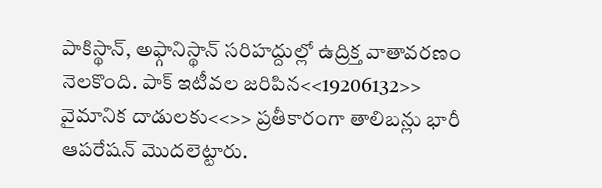పాకిస్థాన్, అఫ్గానిస్థాన్ సరిహద్దుల్లో ఉద్రిక్త వాతావరణం నెలకొంది. పాక్ ఇటీవల జరిపిన<<19206132>> వైమానిక దాడులకు<<>> ప్రతీకారంగా తాలిబన్లు భారీ ఆపరేషన్ మొదలెట్టారు.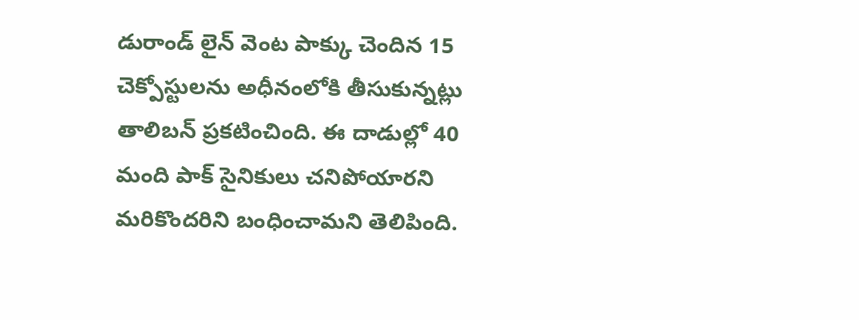డురాండ్ లైన్ వెంట పాక్కు చెందిన 15 చెక్పోస్టులను అధీనంలోకి తీసుకున్నట్లు తాలిబన్ ప్రకటించింది. ఈ దాడుల్లో 40 మంది పాక్ సైనికులు చనిపోయారని మరికొందరిని బంధించామని తెలిపింది.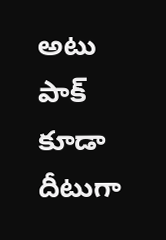అటు పాక్ కూడా దీటుగా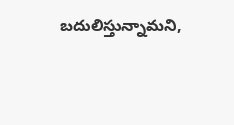బదులిస్తున్నామని,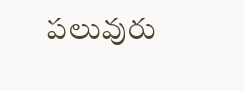పలువురు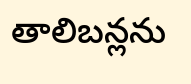తాలిబన్లను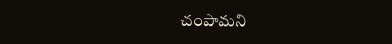చంపామని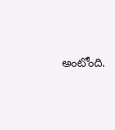అంటోంది.